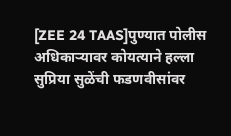[ZEE 24 TAAS]पुण्यात पोलीस अधिकाऱ्यावर कोयत्याने हल्ला
सुप्रिया सुळेंची फडणवीसांवर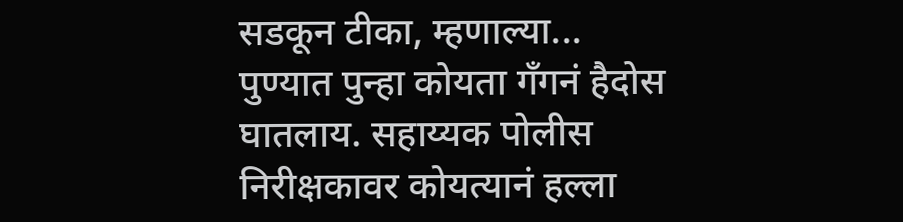सडकून टीका, म्हणाल्या...
पुण्यात पुन्हा कोयता गँगनं हैदोस घातलाय. सहाय्यक पोलीस निरीक्षकावर कोयत्यानं हल्ला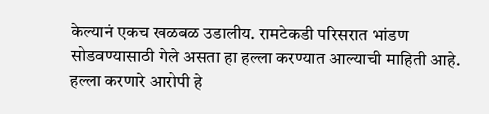केल्यानं एकच खळबळ उडालीय. रामटेकडी परिसरात भांडण सोडवण्यासाठी गेले असता हा हल्ला करण्यात आल्याची माहिती आहे. हल्ला करणारे आरोपी हे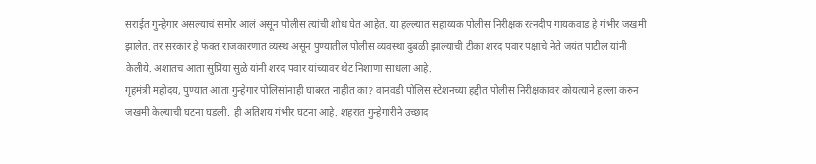सराईत गुन्हेगार असल्याचं समोर आलं असून पोलीस त्यांची शोध घेत आहेत. या हल्ल्यात सहाय्यक पोलीस निरीक्षक रत्नदीप गायकवाड हे गंभीर जखमी झालेत. तर सरकार हे फक्त राजकारणात व्यस्थ असून पुण्यातील पोलीस व्यवस्था दुबळी झाल्याची टीका शरद पवार पक्षाचे नेते जयंत पाटील यांनी केलीये. अशातच आता सुप्रिया सुळे यांनी शरद पवार यांच्यावर थेट निशाणा साधला आहे.
गृहमंत्री महोदय, पुण्यात आता गुन्हेगार पोलिसांनाही घाबरत नाहीत का? वानवडी पोलिस स्टेशनच्या हद्दीत पोलीस निरीक्षकावर कोयत्याने हल्ला करुन जखमी केल्याची घटना घडली. ही अतिशय गंभीर घटना आहे. शहरात गुन्हेगारीने उच्छाद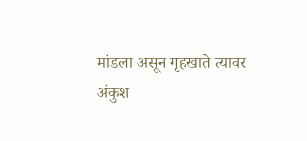मांडला असून गृहखाते त्यावर अंकुश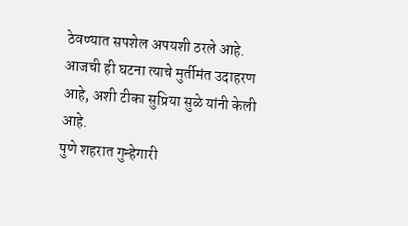ठेवण्यात सपशेल अपयशी ठरले आहे. आजची ही घटना त्याचे मुर्तीमंत उदाहरण आहे, अशी टीका सुप्रिया सुळे यांनी केली आहे.
पुणे शहरात गुन्हेगारी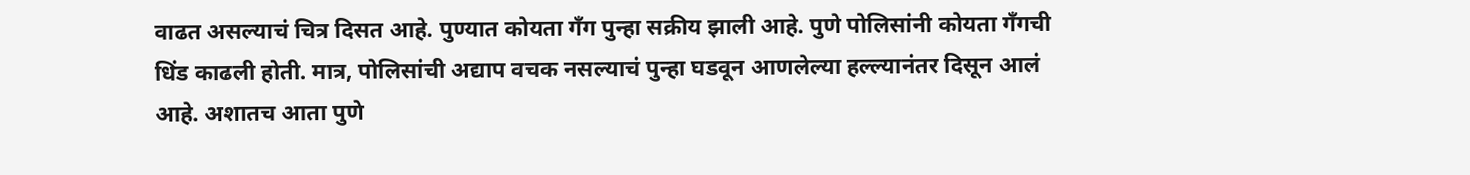वाढत असल्याचं चित्र दिसत आहे. पुण्यात कोयता गँग पुन्हा सक्रीय झाली आहे. पुणे पोलिसांनी कोयता गँगची धिंड काढली होती. मात्र, पोलिसांची अद्याप वचक नसल्याचं पुन्हा घडवून आणलेल्या हल्ल्यानंतर दिसून आलं आहे. अशातच आता पुणे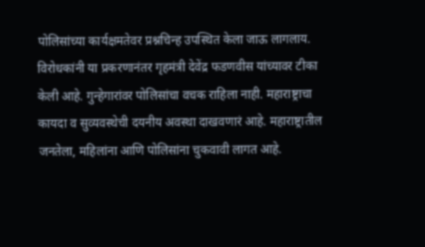पोलिसांच्या कार्यक्षमतेवर प्रश्नचिन्ह उपस्थित केला जाऊ लागलाय.
विरोधकांनी या प्रकरणानंतर गृहमंत्री देवेंद्र फडणवीस यांच्यावर टीका केली आहे. गुन्हेगारांवर पोलिसांचा वचक राहिला नाही. महाराष्ट्राचा कायदा व सुव्यवस्थेची दयनीय अवस्था दाखवणारं आहे. महाराष्ट्रातील जनतेला, महिलांना आणि पोलिसांना चुकवावी लागत आहे.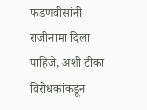फडणवीसांनी राजीनामा दिला पाहिजे, अशी टीका विरोधकांकडून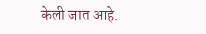केली जात आहे.